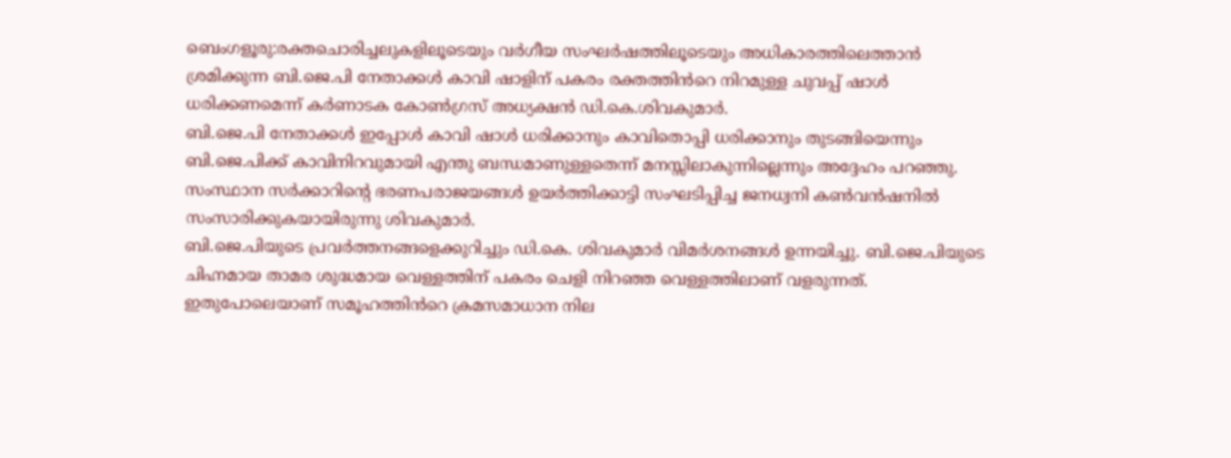ബെംഗളൂരു:രക്തചൊരിച്ചലുകളിലൂടെയും വർഗീയ സംഘർഷത്തിലൂടെയും അധികാരത്തിലെത്താൻ ശ്രമിക്കുന്ന ബി.ജെ.പി നേതാക്കൾ കാവി ഷാളിന് പകരം രക്തത്തിൻറെ നിറമുള്ള ചുവപ്പ് ഷാൾ ധരിക്കണമെന്ന് കർണാടക കോൺഗ്രസ് അധ്യക്ഷൻ ഡി.കെ.ശിവകുമാർ.
ബി.ജെ.പി നേതാക്കൾ ഇപ്പോൾ കാവി ഷാൾ ധരിക്കാനും കാവിതൊപ്പി ധരിക്കാനും തുടങ്ങിയെന്നും ബി.ജെ.പിക്ക് കാവിനിറവുമായി എന്തു ബന്ധമാണുള്ളതെന്ന് മനസ്സിലാകുന്നില്ലെന്നും അദ്ദേഹം പറഞ്ഞു. സംസ്ഥാന സർക്കാറിന്റെ ഭരണപരാജയങ്ങൾ ഉയർത്തിക്കാട്ടി സംഘടിപ്പിച്ച ജനധ്വനി കൺവൻഷനിൽ സംസാരിക്കുകയായിരുന്നു ശിവകുമാർ.
ബി.ജെ.പിയുടെ പ്രവർത്തനങ്ങളെക്കുറിച്ചും ഡി.കെ. ശിവകുമാർ വിമർശനങ്ങൾ ഉന്നയിച്ചു. ബി.ജെ.പിയുടെ ചിഹ്നമായ താമര ശുദ്ധമായ വെള്ളത്തിന് പകരം ചെളി നിറഞ്ഞ വെള്ളത്തിലാണ് വളരുന്നത്. ഇതുപോലെയാണ് സമൂഹത്തിൻറെ ക്രമസമാധാന നില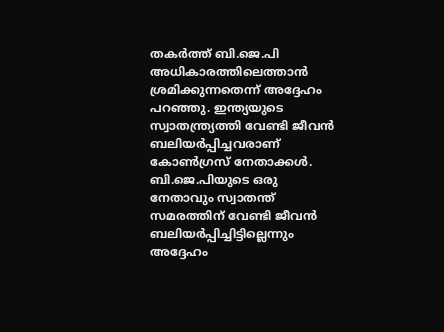തകർത്ത് ബി.ജെ.പി അധികാരത്തിലെത്താൻ ശ്രമിക്കുന്നതെന്ന് അദ്ദേഹം പറഞ്ഞു. ഇന്ത്യയുടെ സ്വാതന്ത്ര്യത്തി വേണ്ടി ജീവൻ ബലിയർപ്പിച്ചവരാണ് കോൺഗ്രസ് നേതാക്കൾ. ബി.ജെ.പിയുടെ ഒരു നേതാവും സ്വാതന്ത് സമരത്തിന് വേണ്ടി ജീവൻ ബലിയർപ്പിച്ചിട്ടില്ലെന്നും അദ്ദേഹം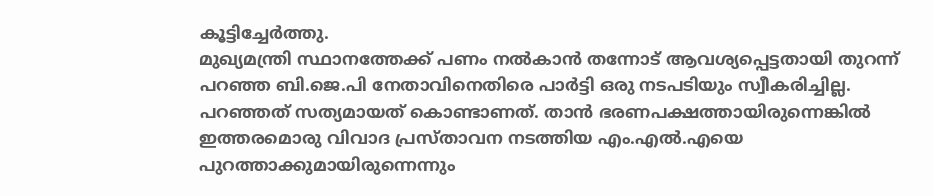കൂട്ടിച്ചേർത്തു.
മുഖ്യമന്ത്രി സ്ഥാനത്തേക്ക് പണം നൽകാൻ തന്നോട് ആവശ്യപ്പെട്ടതായി തുറന്ന് പറഞ്ഞ ബി.ജെ.പി നേതാവിനെതിരെ പാർട്ടി ഒരു നടപടിയും സ്വീകരിച്ചില്ല. പറഞ്ഞത് സത്യമായത് കൊണ്ടാണത്. താൻ ഭരണപക്ഷത്തായിരുന്നെങ്കിൽ ഇത്തരമൊരു വിവാദ പ്രസ്താവന നടത്തിയ എം.എൽ.എയെ പുറത്താക്കുമായിരുന്നെന്നും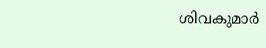ശിവകുമാർ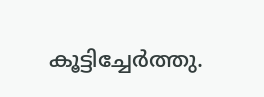കൂട്ടിച്ചേർത്തു.